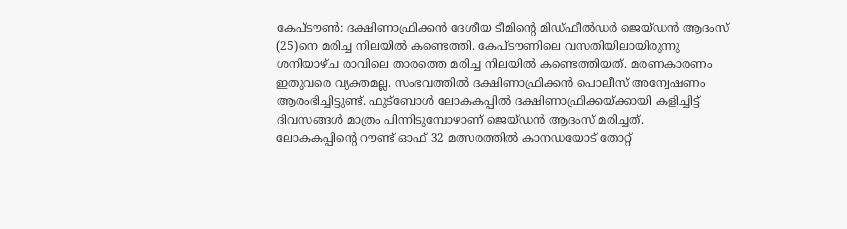കേപ്ടൗൺ: ദക്ഷിണാഫ്രിക്കൻ ദേശീയ ടീമിന്റെ മിഡ്ഫീൽഡർ ജെയ്ഡൻ ആദംസ് (25)നെ മരിച്ച നിലയിൽ കണ്ടെത്തി. കേപ്ടൗണിലെ വസതിയിലായിരുന്നു ശനിയാഴ്ച രാവിലെ താരത്തെ മരിച്ച നിലയിൽ കണ്ടെത്തിയത്. മരണകാരണം ഇതുവരെ വ്യക്തമല്ല. സംഭവത്തിൽ ദക്ഷിണാഫ്രിക്കൻ പൊലീസ് അന്വേഷണം ആരംഭിച്ചിട്ടുണ്ട്. ഫുട്ബോൾ ലോകകപ്പിൽ ദക്ഷിണാഫ്രിക്കയ്ക്കായി കളിച്ചിട്ട് ദിവസങ്ങൾ മാത്രം പിന്നിടുമ്പോഴാണ് ജെയ്ഡൻ ആദംസ് മരിച്ചത്.
ലോകകപ്പിന്റെ റൗണ്ട് ഓഫ് 32 മത്സരത്തിൽ കാനഡയോട് തോറ്റ്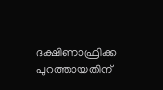ദക്ഷിണാഫ്രിക്ക പുറത്തായതിന്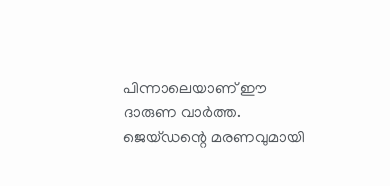പിന്നാലെയാണ് ഈ ദാരുണ വാർത്ത. ജെയ്ഡന്റെ മരണവുമായി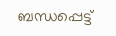ബന്ധപ്പെട്ട്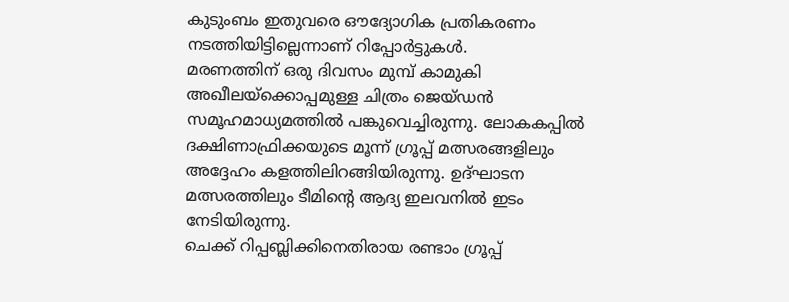കുടുംബം ഇതുവരെ ഔദ്യോഗിക പ്രതികരണം നടത്തിയിട്ടില്ലെന്നാണ് റിപ്പോർട്ടുകൾ.
മരണത്തിന് ഒരു ദിവസം മുമ്പ് കാമുകി അഖീലയ്ക്കൊപ്പമുള്ള ചിത്രം ജെയ്ഡൻ സമൂഹമാധ്യമത്തിൽ പങ്കുവെച്ചിരുന്നു. ലോകകപ്പിൽ ദക്ഷിണാഫ്രിക്കയുടെ മൂന്ന് ഗ്രൂപ്പ് മത്സരങ്ങളിലും അദ്ദേഹം കളത്തിലിറങ്ങിയിരുന്നു. ഉദ്ഘാടന മത്സരത്തിലും ടീമിന്റെ ആദ്യ ഇലവനിൽ ഇടം നേടിയിരുന്നു.
ചെക്ക് റിപ്പബ്ലിക്കിനെതിരായ രണ്ടാം ഗ്രൂപ്പ്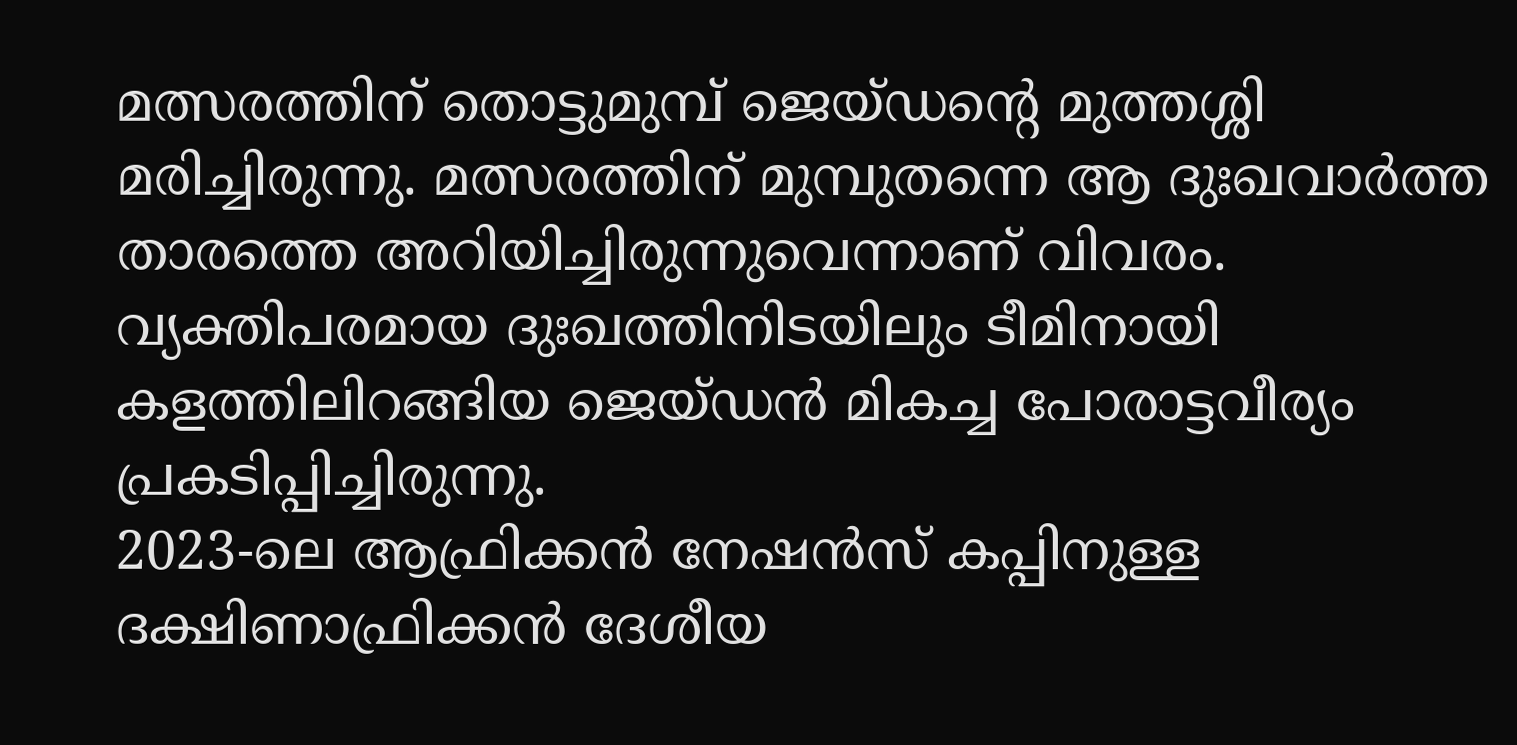മത്സരത്തിന് തൊട്ടുമുമ്പ് ജെയ്ഡന്റെ മുത്തശ്ശി മരിച്ചിരുന്നു. മത്സരത്തിന് മുമ്പുതന്നെ ആ ദുഃഖവാർത്ത താരത്തെ അറിയിച്ചിരുന്നുവെന്നാണ് വിവരം. വ്യക്തിപരമായ ദുഃഖത്തിനിടയിലും ടീമിനായി കളത്തിലിറങ്ങിയ ജെയ്ഡൻ മികച്ച പോരാട്ടവീര്യം പ്രകടിപ്പിച്ചിരുന്നു.
2023-ലെ ആഫ്രിക്കൻ നേഷൻസ് കപ്പിനുള്ള ദക്ഷിണാഫ്രിക്കൻ ദേശീയ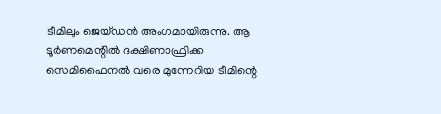ടീമിലും ജെയ്ഡൻ അംഗമായിരുന്നു. ആ ടൂർണമെന്റിൽ ദക്ഷിണാഫ്രിക്ക സെമിഫൈനൽ വരെ മുന്നേറിയ ടീമിന്റെ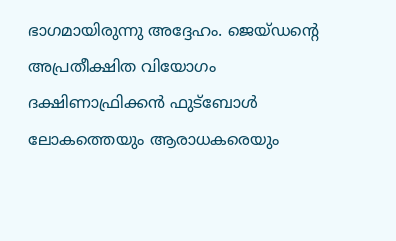ഭാഗമായിരുന്നു അദ്ദേഹം. ജെയ്ഡന്റെ അപ്രതീക്ഷിത വിയോഗം ദക്ഷിണാഫ്രിക്കൻ ഫുട്ബോൾ ലോകത്തെയും ആരാധകരെയും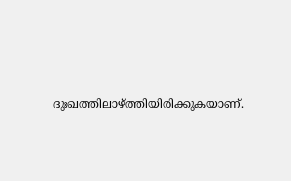ദുഃഖത്തിലാഴ്ത്തിയിരിക്കുകയാണ്.